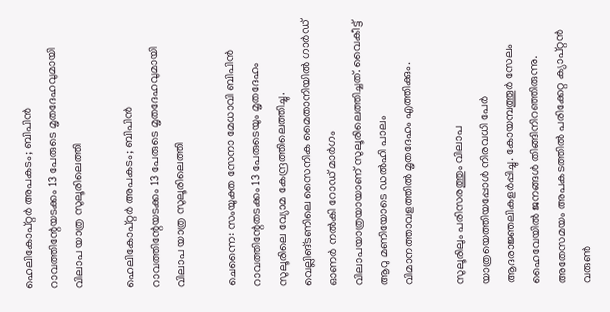ഹെലികോപ്റ്റര്‍ അപകടം; ബിപിന്‍ റാവത്തിന്റേയടക്കം 13 പേരുടെ മൃതദേഹവുമായി വിലാപ യാത്ര സുലൂരിലെത്തി

ഹെലികോപ്റ്റര്‍ അപകടം; ബിപിന്‍ റാവത്തിന്റേയടക്കം 13 പേരുടെ മൃതദേഹവുമായി വിലാപ യാത്ര സുലൂരിലെത്തി

ചെന്നൈ: സംയുക്ത സേനാ മേധാവി ബിപിന്‍ റാവത്തിന്റേതടക്കം 13 പേരുടെയും മൃതദേഹം സുലൂരിലെ വ്യോമ കേന്ദ്രത്തിലെത്തിച്ചു. വെല്ലിങ്ടണിലെ സൈനിക മൈതാനിയില്‍ ഗാര്‍ഡ് ഓണര്‍ നല്‍കി റോഡ് മാര്‍ഗം വിലാപയാത്രയായാണ് സുലൂരിലെത്തിച്ചത്. വൈകീട്ട് ആറു മണിയോടെ ഡല്‍ഹി പാലം വിമാനത്താവളത്തില്‍ മൃതദേഹം എത്തിക്കും.

സുലൂരിലും പരിസരത്തും വിലാപ യാത്രയെത്തിയപ്പോള്‍ നിരവധി പേര്‍ ആദരാജ്ഞലികളര്‍പ്പിച്ചു. കോയമ്പത്തൂര്‍ സേലം ഹൈവേയില്‍ ജനങ്ങള്‍ തിങ്ങിനിറഞ്ഞിരുന്നു. അതേസമയം അപകടത്തില്‍ പരിക്കേറ്റ ക്യാപ്റ്റന്‍ വരുണ്‍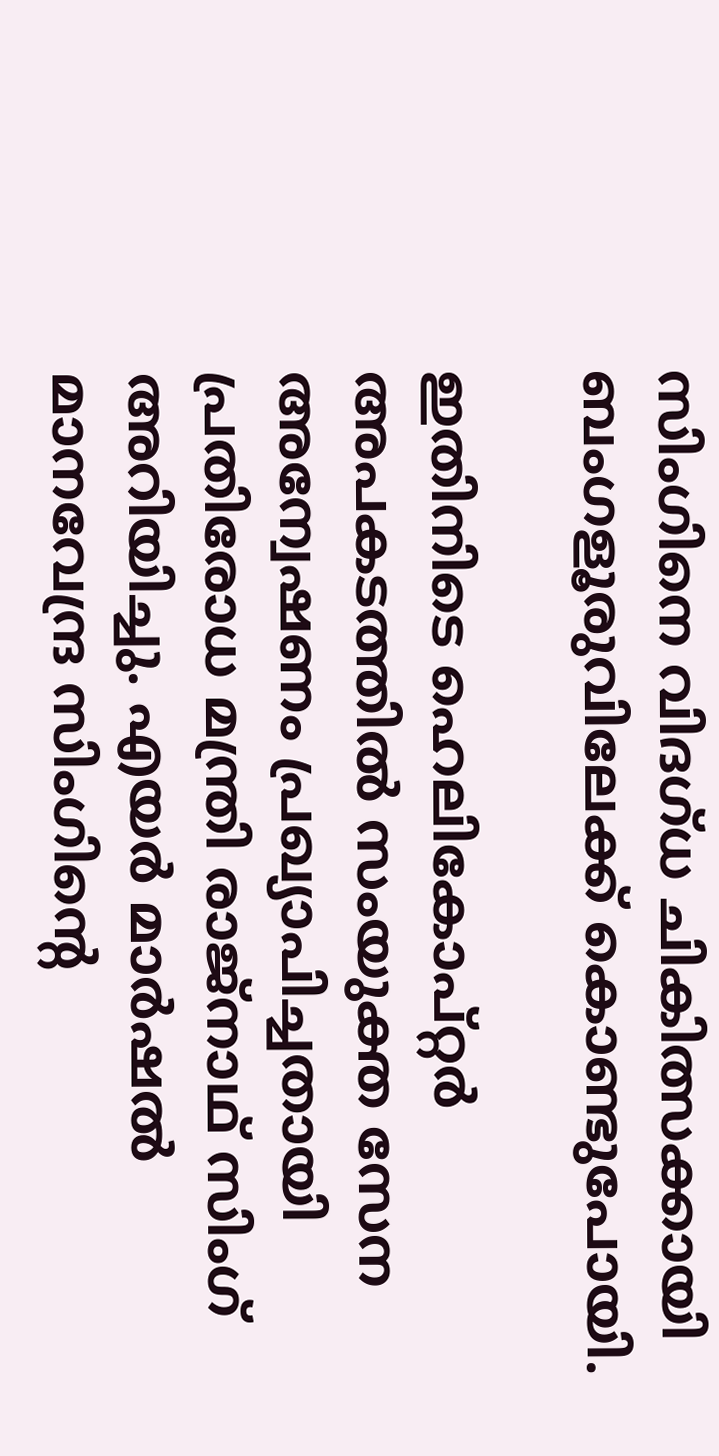സിംഗിനെ വിദഗ്ധ ചികിത്സക്കായി ബംഗളൂരുവിലേക്ക് കൊണ്ടുപോയി.

ഇതിനിടെ ഹെലികോപ്റ്റര്‍ അപകടത്തില്‍ സംയുക്ത സേന അന്വേഷണം പ്രഖ്യാപിച്ചതായി പ്രതിരോധ മന്ത്രി രാജ്നാഥ് സിംഗ് അറിയിച്ചു. എയര്‍ മാര്‍ഷല്‍ മാനവേന്ദ്ര സിംഗിന്റെ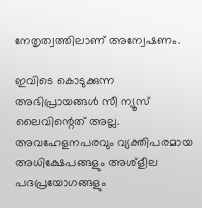നേതൃത്വത്തിലാണ് അന്വേഷണം.

ഇവിടെ കൊടുക്കുന്ന അഭിപ്രായങ്ങള്‍ സീ ന്യൂസ് ലൈവിന്റെത് അല്ല. അവഹേളനപരവും വ്യക്തിപരമായ അധിക്ഷേപങ്ങളും അശ്‌ളീല പദപ്രയോഗങ്ങളും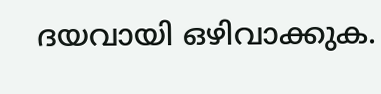ദയവായി ഒഴിവാക്കുക.